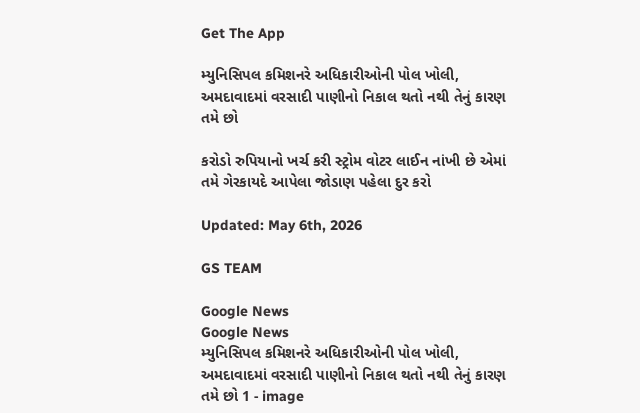Get The App

મ્યુનિસિપલ કમિશનરે અધિકારીઓની પોલ ખોલી, અમદાવાદમાં વરસાદી પાણીનો નિકાલ થતો નથી તેનું કારણ તમે છો

કરોડો રુપિયાનો ખર્ચ કરી સ્ટ્રોમ વોટર લાઈન નાંખી છે એમાં તમે ગેરકાયદે આપેલા જોડાણ પહેલા દુર કરો

Updated: May 6th, 2026

GS TEAM

Google News
Google News
મ્યુનિસિપલ કમિશનરે અધિકારીઓની પોલ ખોલી, અમદાવાદમાં વરસાદી પાણીનો નિકાલ થતો નથી તેનું કારણ તમે છો 1 - image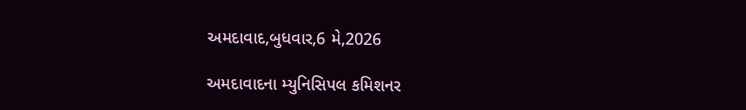અમદાવાદ,બુધવાર,6 મે,2026

અમદાવાદના મ્યુનિસિપલ કમિશનર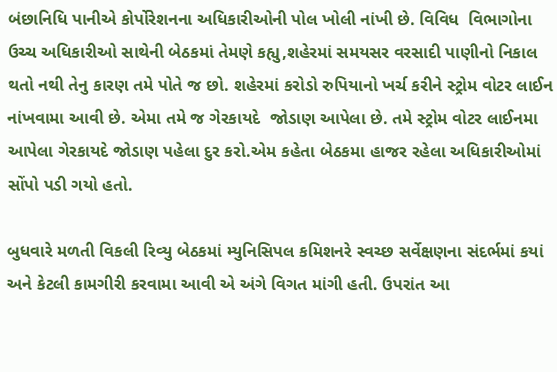બંછાનિધિ પાનીએ કોર્પોરેશનના અધિકારીઓની પોલ ખોલી નાંખી છે. વિવિધ  વિભાગોના ઉચ્ચ અધિકારીઓ સાથેની બેઠકમાં તેમણે કહ્યુ,શહેરમાં સમયસર વરસાદી પાણીનો નિકાલ થતો નથી તેનુ કારણ તમે પોતે જ છો. શહેરમાં કરોડો રુપિયાનો ખર્ચ કરીને સ્ટ્રોમ વોટર લાઈન નાંખવામા આવી છે. એમા તમે જ ગેરકાયદે  જોડાણ આપેલા છે. તમે સ્ટ્રોમ વોટર લાઈનમા આપેલા ગેરકાયદે જોડાણ પહેલા દુર કરો.એમ કહેતા બેઠકમા હાજર રહેલા અધિકારીઓમાં સોંપો પડી ગયો હતો.

બુધવારે મળતી વિકલી રિવ્યુ બેઠકમાં મ્યુનિસિપલ કમિશનરે સ્વચ્છ સર્વેક્ષણના સંદર્ભમાં કયાં અને કેટલી કામગીરી કરવામા આવી એ અંગે વિગત માંગી હતી. ઉપરાંત આ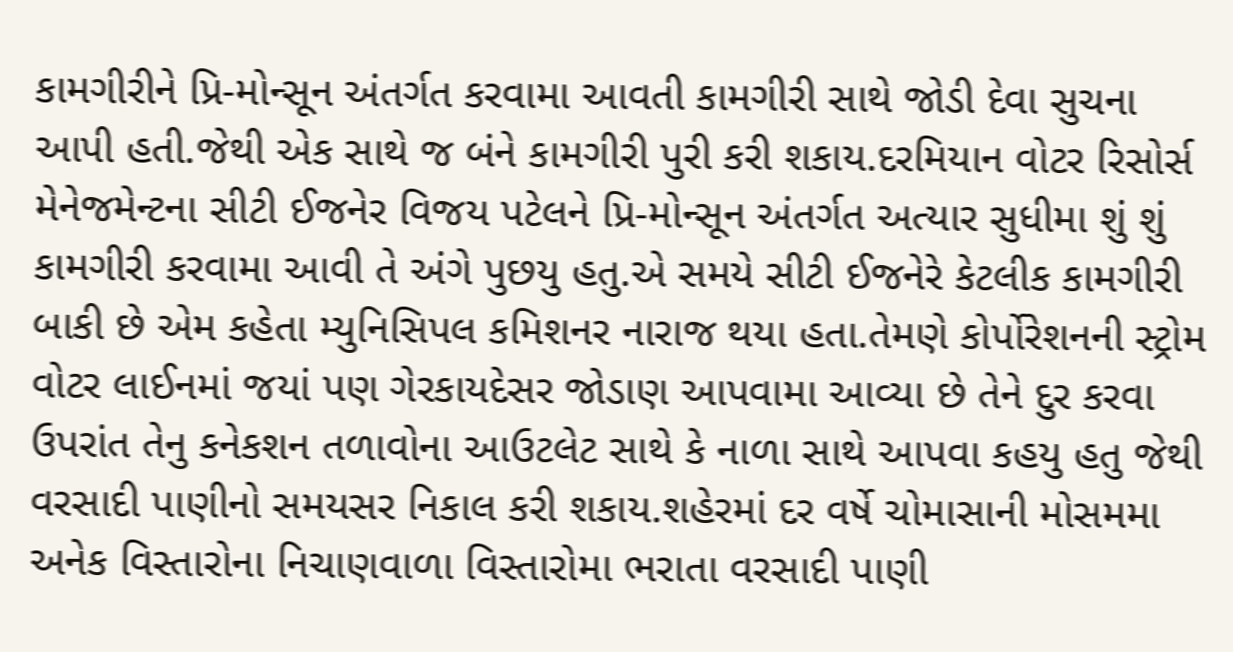કામગીરીને પ્રિ-મોન્સૂન અંતર્ગત કરવામા આવતી કામગીરી સાથે જોડી દેવા સુચના આપી હતી.જેથી એક સાથે જ બંને કામગીરી પુરી કરી શકાય.દરમિયાન વોટર રિસોર્સ મેનેજમેન્ટના સીટી ઈજનેર વિજય પટેલને પ્રિ-મોન્સૂન અંતર્ગત અત્યાર સુધીમા શું શું કામગીરી કરવામા આવી તે અંગે પુછયુ હતુ.એ સમયે સીટી ઈજનેરે કેટલીક કામગીરી બાકી છે એમ કહેતા મ્યુનિસિપલ કમિશનર નારાજ થયા હતા.તેમણે કોર્પોરેશનની સ્ટ્રોમ વોટર લાઈનમાં જયાં પણ ગેરકાયદેસર જોડાણ આપવામા આવ્યા છે તેને દુર કરવા ઉપરાંત તેનુ કનેકશન તળાવોના આઉટલેટ સાથે કે નાળા સાથે આપવા કહયુ હતુ જેથી વરસાદી પાણીનો સમયસર નિકાલ કરી શકાય.શહેરમાં દર વર્ષે ચોમાસાની મોસમમા અનેક વિસ્તારોના નિચાણવાળા વિસ્તારોમા ભરાતા વરસાદી પાણી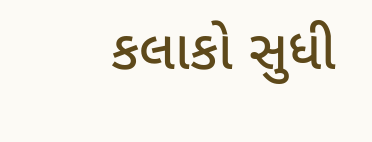કલાકો સુધી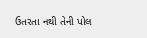ઉતરતા નથી તેની પોલ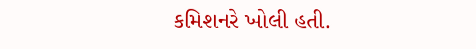કમિશનરે ખોલી હતી.